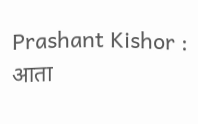Prashant Kishor : आता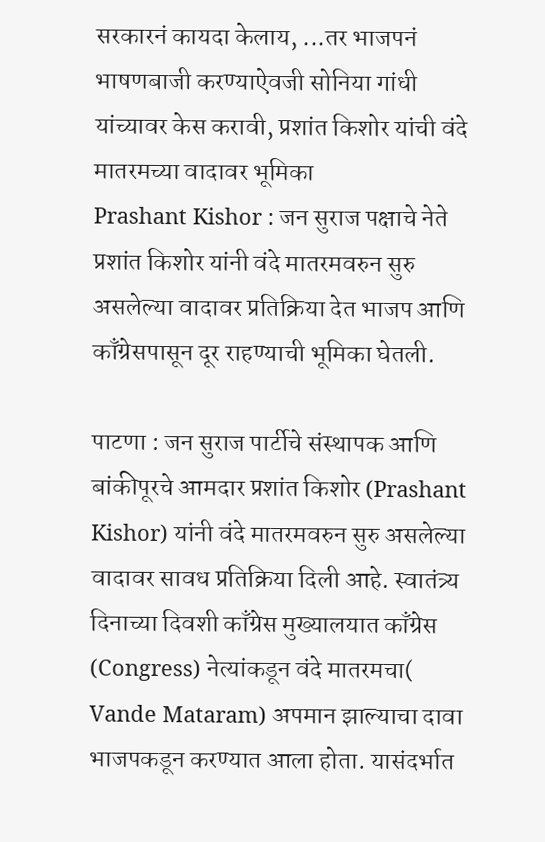सरकारनं कायदा केलाय, ...तर भाजपनं भाषणबाजी करण्याऐवजी सोनिया गांधी यांच्यावर केस करावी, प्रशांत किशोर यांची वंदे मातरमच्या वादावर भूमिका
Prashant Kishor : जन सुराज पक्षाचे नेते प्रशांत किशोर यांनी वंदे मातरमवरुन सुरु असलेल्या वादावर प्रतिक्रिया देत भाजप आणि काँग्रेसपासून दूर राहण्याची भूमिका घेतली.

पाटणा : जन सुराज पार्टीचे संस्थापक आणि बांकीपूरचे आमदार प्रशांत किशोर (Prashant Kishor) यांनी वंदे मातरमवरुन सुरु असलेल्या वादावर सावध प्रतिक्रिया दिली आहे. स्वातंत्र्य दिनाच्या दिवशी काँग्रेस मुख्यालयात काँग्रेस (Congress) नेत्यांकडून वंदे मातरमचा( Vande Mataram) अपमान झाल्याचा दावा भाजपकडून करण्यात आला होता. यासंदर्भात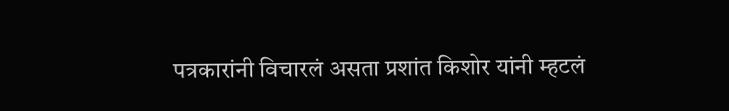पत्रकारांनी विचारलं असता प्रशांत किशोर यांनी म्हटलं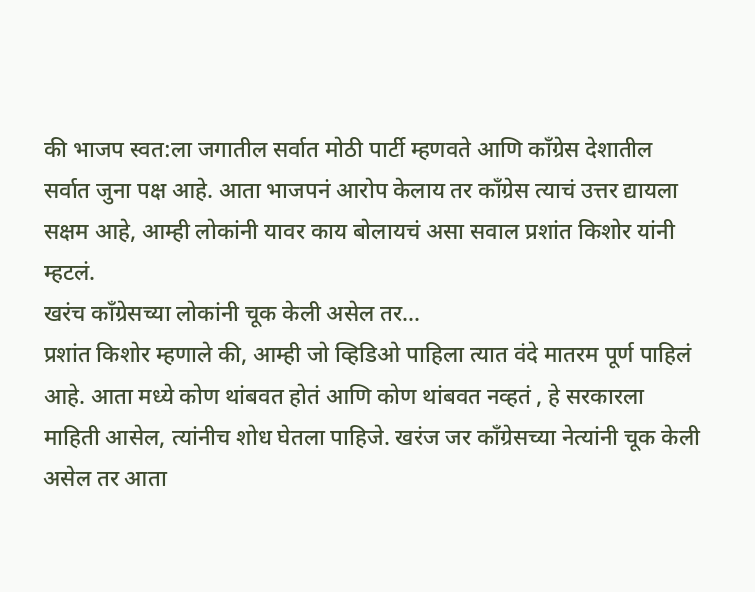की भाजप स्वत:ला जगातील सर्वात मोठी पार्टी म्हणवते आणि काँग्रेस देशातील सर्वात जुना पक्ष आहे. आता भाजपनं आरोप केलाय तर काँग्रेस त्याचं उत्तर द्यायला सक्षम आहे, आम्ही लोकांनी यावर काय बोलायचं असा सवाल प्रशांत किशोर यांनी म्हटलं.
खरंच काँग्रेसच्या लोकांनी चूक केली असेल तर...
प्रशांत किशोर म्हणाले की, आम्ही जो व्हिडिओ पाहिला त्यात वंदे मातरम पूर्ण पाहिलं आहे. आता मध्ये कोण थांबवत होतं आणि कोण थांबवत नव्हतं , हे सरकारला माहिती आसेल, त्यांनीच शोध घेतला पाहिजे. खरंज जर काँग्रेसच्या नेत्यांनी चूक केली असेल तर आता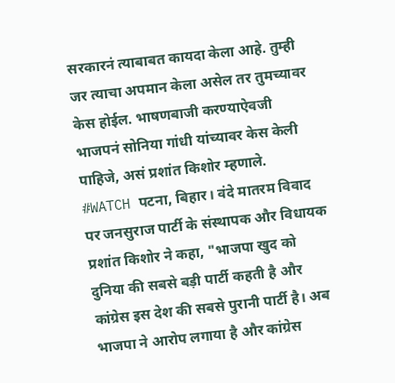सरकारनं त्याबाबत कायदा केला आहे. तुम्ही जर त्याचा अपमान केला असेल तर तुमच्यावर केस होईल. भाषणबाजी करण्याऐवजी भाजपनं सोनिया गांधी यांच्यावर केस केली पाहिजे, असं प्रशांत किशोर म्हणाले.
#WATCH पटना, बिहार। वंदे मातरम विवाद पर जनसुराज पार्टी के संस्थापक और विधायक प्रशांत किशोर ने कहा, "भाजपा खुद को दुनिया की सबसे बड़ी पार्टी कहती है और कांग्रेस इस देश की सबसे पुरानी पार्टी है। अब भाजपा ने आरोप लगाया है और कांग्रेस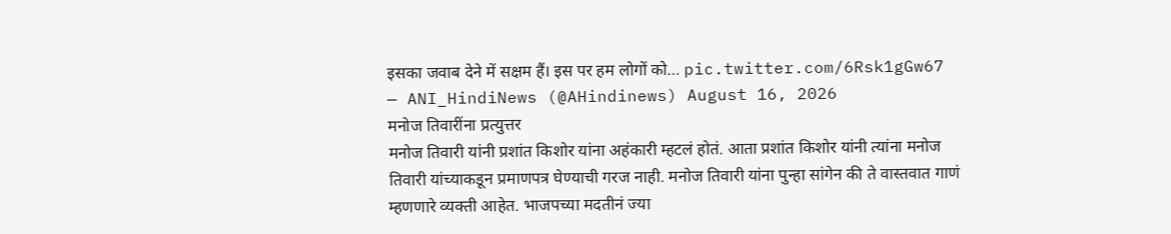इसका जवाब देने में सक्षम हैं। इस पर हम लोगों को… pic.twitter.com/6Rsk1gGw67
— ANI_HindiNews (@AHindinews) August 16, 2026
मनोज तिवारींना प्रत्युत्तर
मनोज तिवारी यांनी प्रशांत किशोर यांना अहंकारी म्हटलं होतं. आता प्रशांत किशोर यांनी त्यांना मनोज तिवारी यांच्याकडून प्रमाणपत्र घेण्याची गरज नाही. मनोज तिवारी यांना पुन्हा सांगेन की ते वास्तवात गाणं म्हणणारे व्यक्ती आहेत. भाजपच्या मदतीनं ज्या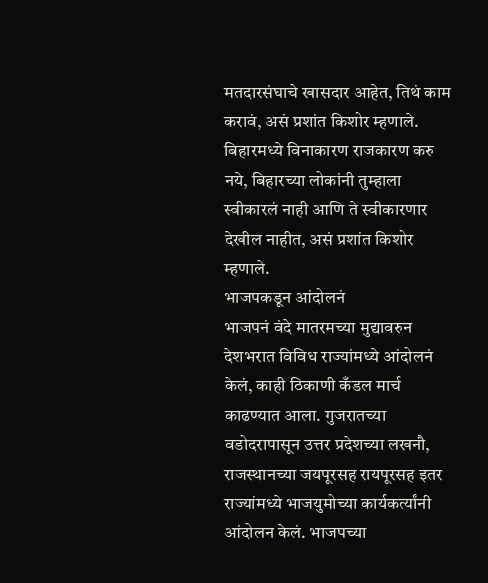मतदारसंघाचे खासदार आहेत, तिथं काम करावं, असं प्रशांत किशोर म्हणाले. बिहारमध्ये विनाकारण राजकारण करु नये, बिहारच्या लोकांनी तुम्हाला स्वीकारलं नाही आणि ते स्वीकारणार देखील नाहीत, असं प्रशांत किशोर म्हणाले.
भाजपकडून आंदोलनं
भाजपनं वंदे मातरमच्या मुद्यावरुन देशभरात विविध राज्यांमध्ये आंदोलनं केलं, काही ठिकाणी कँडल मार्च काढण्यात आला. गुजरातच्या वडोदरापासून उत्तर प्रदेशच्या लखनौ, राजस्थानच्या जयपूरसह रायपूरसह इतर राज्यांमध्ये भाजयुमोच्या कार्यकर्त्यांनी आंदोलन केलं. भाजपच्या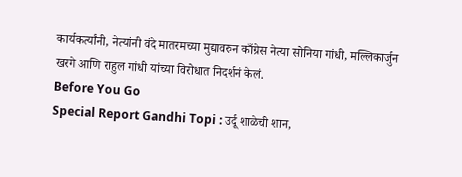कार्यकर्त्यांनी, नेत्यांनी वंदे मातरमच्या मुद्यावरुन काँग्रेस नेत्या सोनिया गांधी, मल्लिकार्जुन खरगे आणि राहुल गांधी यांच्या विरोधात निदर्शनं केलं.
Before You Go
Special Report Gandhi Topi : उर्दू शाळेची शान,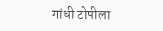गांधी टोपीला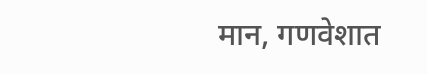मान, गणवेशात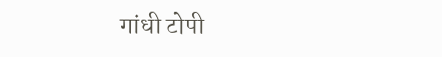गांधी टोपी